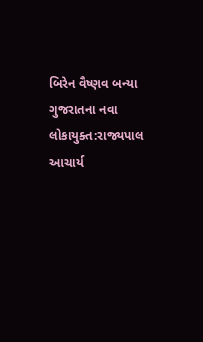બિરેન વૈષ્ણવ બન્યા ગુજરાતના નવા લોકાયુક્ત:રાજ્યપાલ આચાર્ય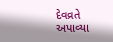દેવવ્રતે અપાવ્યા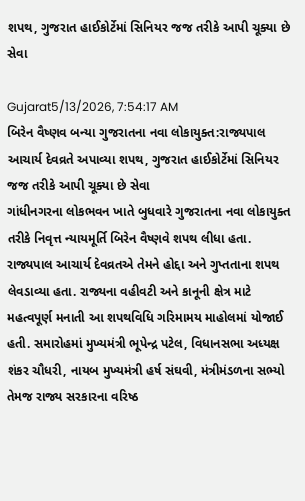શપથ, ગુજરાત હાઈકોર્ટેમાં સિનિયર જજ તરીકે આપી ચૂક્યા છે સેવા

Gujarat5/13/2026, 7:54:17 AM
બિરેન વૈષ્ણવ બન્યા ગુજરાતના નવા લોકાયુક્ત:રાજ્યપાલ આચાર્ય દેવવ્રતે અપાવ્યા શપથ, ગુજરાત હાઈકોર્ટેમાં સિનિયર જજ તરીકે આપી ચૂક્યા છે સેવા
ગાંધીનગરના લોકભવન ખાતે બુધવારે ગુજરાતના નવા લોકાયુક્ત તરીકે નિવૃત્ત ન્યાયમૂર્તિ બિરેન વૈષ્ણવે શપથ લીધા હતા. રાજ્યપાલ આચાર્ય દેવવ્રતએ તેમને હોદ્દા અને ગુપ્તતાના શપથ લેવડાવ્યા હતા. રાજ્યના વહીવટી અને કાનૂની ક્ષેત્ર માટે મહત્વપૂર્ણ મનાતી આ શપથવિધિ ગરિમામય માહોલમાં યોજાઈ હતી. સમારોહમાં મુખ્યમંત્રી ભૂપેન્દ્ર પટેલ, વિધાનસભા અધ્યક્ષ શંકર ચૌધરી, નાયબ મુખ્યમંત્રી હર્ષ સંઘવી, મંત્રીમંડળના સભ્યો તેમજ રાજ્ય સરકારના વરિષ્ઠ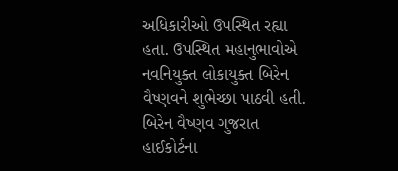અધિકારીઓ ઉપસ્થિત રહ્યા હતા. ઉપસ્થિત મહાનુભાવોએ નવનિયુક્ત લોકાયુક્ત બિરેન વૈષ્ણવને શુભેચ્છા પાઠવી હતી. બિરેન વૈષ્ણવ ગુજરાત હાઈકોર્ટના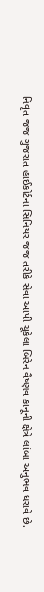નિવૃત જજ ગુજરાત હાઈકોર્ટના સિનિયર જજ તરીકે સેવા આપી ચૂકેલા બિરેન વૈષ્ણવ કાનૂની ક્ષેત્રે લાંબા અનુભવ ધરાવે છે.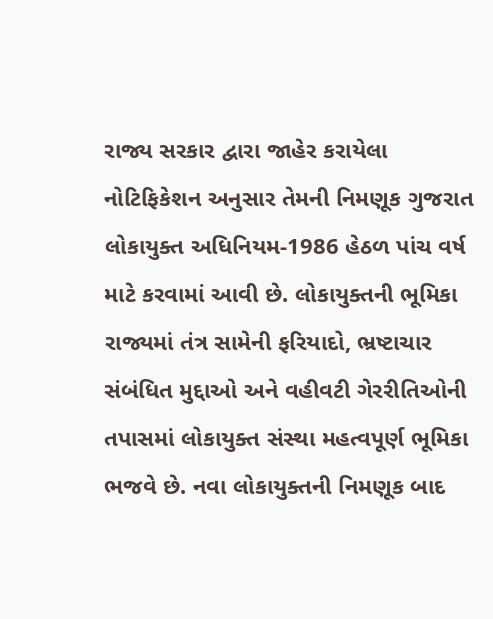રાજ્ય સરકાર દ્વારા જાહેર કરાયેલા નોટિફિકેશન અનુસાર તેમની નિમણૂક ગુજરાત લોકાયુક્ત અધિનિયમ-1986 હેઠળ પાંચ વર્ષ માટે કરવામાં આવી છે. લોકાયુક્તની ભૂમિકા રાજ્યમાં તંત્ર સામેની ફરિયાદો, ભ્રષ્ટાચાર સંબંધિત મુદ્દાઓ અને વહીવટી ગેરરીતિઓની તપાસમાં લોકાયુક્ત સંસ્થા મહત્વપૂર્ણ ભૂમિકા ભજવે છે. નવા લોકાયુક્તની નિમણૂક બાદ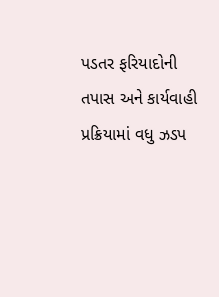પડતર ફરિયાદોની તપાસ અને કાર્યવાહી પ્રક્રિયામાં વધુ ઝડપ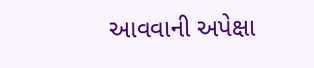આવવાની અપેક્ષા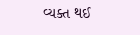વ્યક્ત થઈ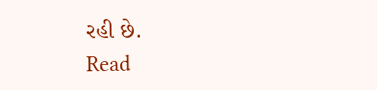રહી છે.
Read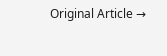Original Article →